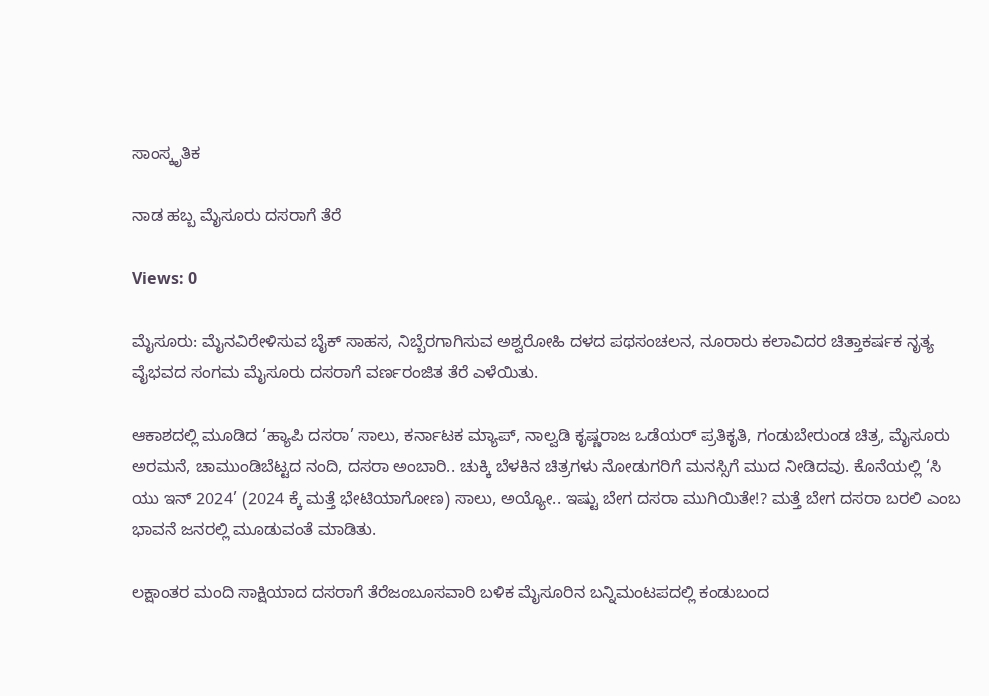ಸಾಂಸ್ಕೃತಿಕ

ನಾಡ ಹಬ್ಬ ಮೈಸೂರು ದಸರಾಗೆ ತೆರೆ

Views: 0

ಮೈಸೂರು: ಮೈನವಿರೇಳಿಸುವ ಬೈಕ್ ಸಾಹಸ, ನಿಬ್ಬೆರಗಾಗಿಸುವ ಅಶ್ವರೋಹಿ ದಳದ ಪಥಸಂಚಲನ, ನೂರಾರು ಕಲಾವಿದರ ಚಿತ್ತಾಕರ್ಷಕ ನೃತ್ಯ ವೈಭವದ ಸಂಗಮ ಮೈಸೂರು ದಸರಾಗೆ ವರ್ಣರಂಜಿತ ತೆರೆ ಎಳೆಯಿತು.

ಆಕಾಶದಲ್ಲಿ ಮೂಡಿದ ‘ಹ್ಯಾಪಿ ದಸರಾ’ ಸಾಲು, ಕರ್ನಾಟಕ ಮ್ಯಾಪ್, ನಾಲ್ವಡಿ ಕೃಷ್ಣರಾಜ ಒಡೆಯರ್ ಪ್ರತಿಕೃತಿ, ಗಂಡುಬೇರುಂಡ ಚಿತ್ರ, ಮೈಸೂರು ಅರಮನೆ, ಚಾಮುಂಡಿಬೆಟ್ಟದ ನಂದಿ, ದಸರಾ ಅಂಬಾರಿ.. ಚುಕ್ಕಿ ಬೆಳಕಿನ ಚಿತ್ರಗಳು ನೋಡುಗರಿಗೆ ಮನಸ್ಸಿಗೆ ಮುದ ನೀಡಿದವು. ಕೊನೆಯಲ್ಲಿ ‘ಸಿ ಯು ಇನ್ 2024’ (2024 ಕ್ಕೆ ಮತ್ತೆ ಭೇಟಿಯಾಗೋಣ) ಸಾಲು, ಅಯ್ಯೋ.. ಇಷ್ಟು ಬೇಗ ದಸರಾ ಮುಗಿಯಿತೇ!? ಮತ್ತೆ ಬೇಗ ದಸರಾ ಬರಲಿ ಎಂಬ ಭಾವನೆ ಜನರಲ್ಲಿ ಮೂಡುವಂತೆ ಮಾಡಿತು.

ಲಕ್ಷಾಂತರ ಮಂದಿ ಸಾಕ್ಷಿಯಾದ ದಸರಾಗೆ ತೆರೆಜಂಬೂಸವಾರಿ ಬಳಿಕ ಮೈಸೂರಿನ ಬನ್ನಿಮಂಟಪದಲ್ಲಿ ಕಂಡುಬಂದ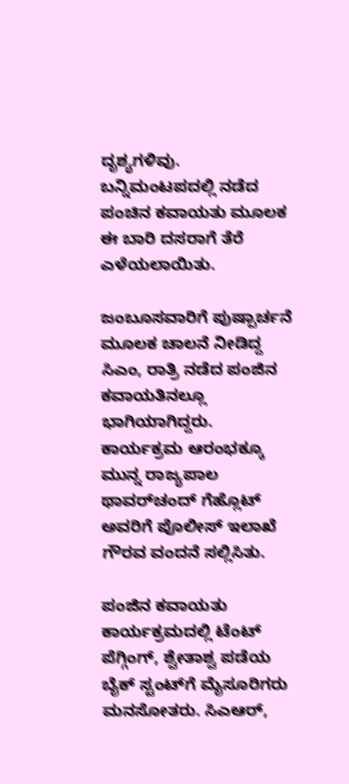ದೃಶ್ಯಗಳಿವು. ಬನ್ನಿಮಂಟಪದಲ್ಲಿ ನಡೆದ ಪಂಚಿನ ಕವಾಯತು ಮೂಲಕ ಈ ಬಾರಿ ದಸರಾಗೆ ತೆರೆ ಎಳೆಯಲಾಯಿತು.

ಜಂಬೂಸವಾರಿಗೆ ಪುಷ್ಪಾರ್ಚನೆ ಮೂಲಕ ಚಾಲನೆ ನೀಡಿದ್ದ ಸಿಎಂ, ರಾತ್ರಿ ನಡೆದ ಪಂಜಿನ ಕವಾಯತಿನಲ್ಲೂ ಭಾಗಿಯಾಗಿದ್ದರು. ಕಾರ್ಯಕ್ರಮ ಆರಂಭಕ್ಕೂ ಮುನ್ನ ರಾಜ್ಯಪಾಲ ಥಾವರ್‌ಚಂದ್ ಗೆಹ್ಲೊಟ್ ಅವರಿಗೆ ಪೊಲೀಸ್ ಇಲಾಖೆ ಗೌರವ ವಂದನೆ ಸಲ್ಲಿಸಿತು.

ಪಂಜಿನ ಕವಾಯತು ಕಾರ್ಯಕ್ರಮದಲ್ಲಿ ಟೆಂಟ್ ಪೆಗ್ಗಿಂಗ್, ಶ್ವೇತಾಶ್ವ ಪಡೆಯ ಬೈಕ್ ಸ್ಟಂಟ್‌ಗೆ ಮೈಸೂರಿಗರು ಮನಸೋತರು. ಸಿಎಆರ್,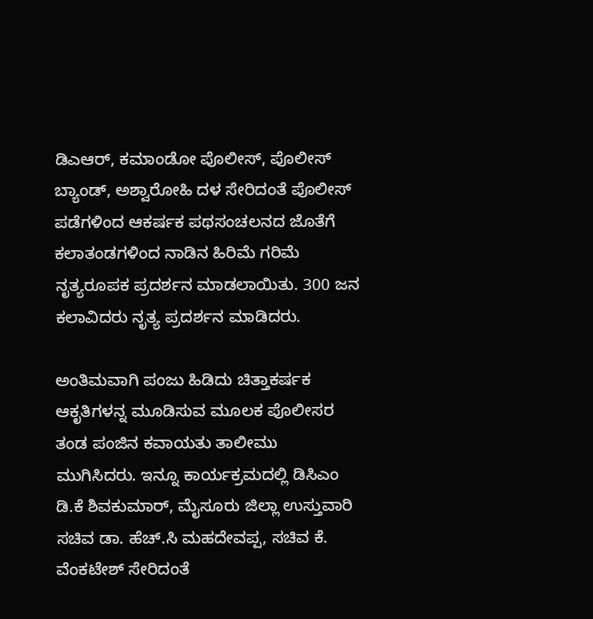ಡಿಎಆರ್, ಕಮಾಂಡೋ ಪೊಲೀಸ್, ಪೊಲೀಸ್ ಬ್ಯಾಂಡ್, ಅಶ್ವಾರೋಹಿ ದಳ ಸೇರಿದಂತೆ ಪೊಲೀಸ್ ಪಡೆಗಳಿಂದ ಆಕರ್ಷಕ ಪಥಸಂಚಲನದ ಜೊತೆಗೆ ಕಲಾತಂಡಗಳಿಂದ ನಾಡಿನ ಹಿರಿಮೆ ಗರಿಮೆ ನೃತ್ಯರೂಪಕ ಪ್ರದರ್ಶನ ಮಾಡಲಾಯಿತು. 300 ಜನ ಕಲಾವಿದರು ನೃತ್ಯ ಪ್ರದರ್ಶನ ಮಾಡಿದರು.

ಅಂತಿಮವಾಗಿ ಪಂಜು ಹಿಡಿದು ಚಿತ್ತಾಕರ್ಷಕ ಆಕೃತಿಗಳನ್ನ ಮೂಡಿಸುವ ಮೂಲಕ ಪೊಲೀಸರ ತಂಡ ಪಂಜಿನ ಕವಾಯತು ತಾಲೀಮು ಮುಗಿಸಿದರು. ಇನ್ನೂ ಕಾರ್ಯಕ್ರಮದಲ್ಲಿ ಡಿಸಿಎಂ ಡಿ.ಕೆ ಶಿವಕುಮಾರ್, ಮೈಸೂರು ಜಿಲ್ಲಾ ಉಸ್ತುವಾರಿ ಸಚಿವ ಡಾ. ಹೆಚ್.ಸಿ ಮಹದೇವಪ್ಪ, ಸಚಿವ ಕೆ. ವೆಂಕಟೇಶ್ ಸೇರಿದಂತೆ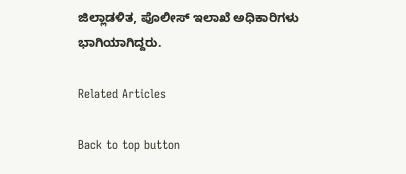ಜಿಲ್ಲಾಡಳಿತ, ಪೊಲೀಸ್ ಇಲಾಖೆ ಅಧಿಕಾರಿಗಳು ಭಾಗಿಯಾಗಿದ್ದರು.

Related Articles

Back to top button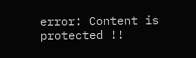error: Content is protected !!